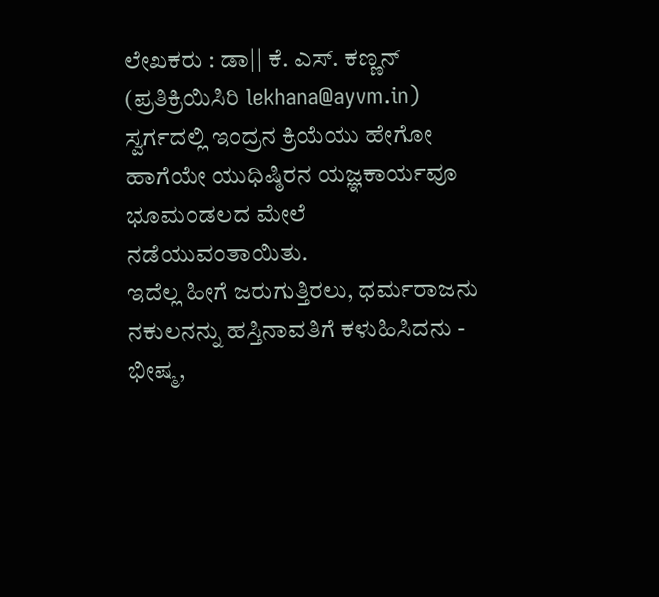ಲೇಖಕರು : ಡಾ|| ಕೆ. ಎಸ್. ಕಣ್ಣನ್
(ಪ್ರತಿಕ್ರಿಯಿಸಿರಿ lekhana@ayvm.in)
ಸ್ವರ್ಗದಲ್ಲಿ ಇಂದ್ರನ ಕ್ರಿಯೆಯು ಹೇಗೋ ಹಾಗೆಯೇ ಯುಧಿಷ್ಠಿರನ ಯಜ್ಞಕಾರ್ಯವೂ ಭೂಮಂಡಲದ ಮೇಲೆ ನಡೆಯುವಂತಾಯಿತು.
ಇದೆಲ್ಲ ಹೀಗೆ ಜರುಗುತ್ತಿರಲು, ಧರ್ಮರಾಜನು ನಕುಲನನ್ನು ಹಸ್ತಿನಾವತಿಗೆ ಕಳುಹಿಸಿದನು - ಭೀಷ್ಮ,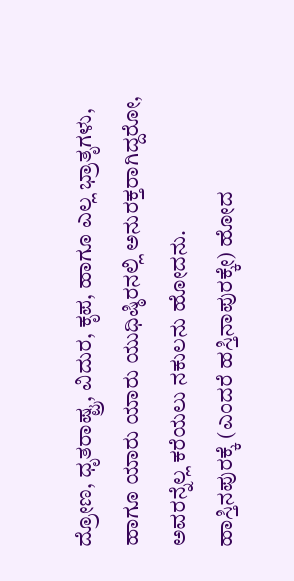ದ್ರೋಣ, ಧೃತರಾಷ್ಟ್ರ, ವಿದುರ, ಕೃಪ, ಹಾಗೂ ಎಲ್ಲ ಭ್ರಾತೃಗಳು, ಹಾಗೂ ಯಾರು ಯಾರು ಯುಧಿಷ್ಠಿರನಲ್ಲಿ ಅನುರಕ್ತರಾಗಿದ್ದರೋ, ಅವರನ್ನೆಲ್ಲ ಕರೆಯಲು ನಕುಲನು ಹೋದನು.
ಹಾಸ್ತಿನಪುರಕ್ಕೆ (ಎಂದರೆ ಹಸ್ತಿನಾಪುರಕ್ಕೇ) ಹೋದ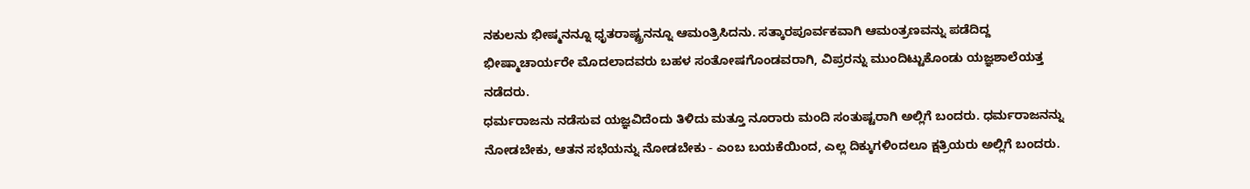ನಕುಲನು ಭೀಷ್ಮನನ್ನೂ ಧೃತರಾಷ್ಟ್ರನನ್ನೂ ಆಮಂತ್ರಿಸಿದನು. ಸತ್ಕಾರಪೂರ್ವಕವಾಗಿ ಆಮಂತ್ರಣವನ್ನು ಪಡೆದಿದ್ದ ಭೀಷ್ಮಾಚಾರ್ಯರೇ ಮೊದಲಾದವರು ಬಹಳ ಸಂತೋಷಗೊಂಡವರಾಗಿ, ವಿಪ್ರರನ್ನು ಮುಂದಿಟ್ಟುಕೊಂಡು ಯಜ್ಞಶಾಲೆಯತ್ತ ನಡೆದರು.
ಧರ್ಮರಾಜನು ನಡೆಸುವ ಯಜ್ಞವಿದೆಂದು ತಿಳಿದು ಮತ್ತೂ ನೂರಾರು ಮಂದಿ ಸಂತುಷ್ಟರಾಗಿ ಅಲ್ಲಿಗೆ ಬಂದರು. ಧರ್ಮರಾಜನನ್ನು ನೋಡಬೇಕು, ಆತನ ಸಭೆಯನ್ನು ನೋಡಬೇಕು - ಎಂಬ ಬಯಕೆಯಿಂದ, ಎಲ್ಲ ದಿಕ್ಕುಗಳಿಂದಲೂ ಕ್ಷತ್ರಿಯರು ಅಲ್ಲಿಗೆ ಬಂದರು.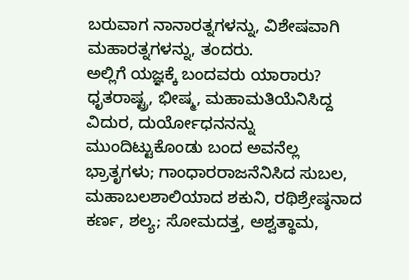ಬರುವಾಗ ನಾನಾರತ್ನಗಳನ್ನು, ವಿಶೇಷವಾಗಿ ಮಹಾರತ್ನಗಳನ್ನು, ತಂದರು.
ಅಲ್ಲಿಗೆ ಯಜ್ಞಕ್ಕೆ ಬಂದವರು ಯಾರಾರು? ಧೃತರಾಷ್ಟ್ರ, ಭೀಷ್ಮ, ಮಹಾಮತಿಯೆನಿಸಿದ್ದ ವಿದುರ, ದುರ್ಯೋಧನನನ್ನು ಮುಂದಿಟ್ಟುಕೊಂಡು ಬಂದ ಅವನೆಲ್ಲ ಭ್ರಾತೃಗಳು; ಗಾಂಧಾರರಾಜನೆನಿಸಿದ ಸುಬಲ, ಮಹಾಬಲಶಾಲಿಯಾದ ಶಕುನಿ, ರಥಿಶ್ರೇಷ್ಠನಾದ ಕರ್ಣ, ಶಲ್ಯ; ಸೋಮದತ್ತ, ಅಶ್ವತ್ಥಾಮ,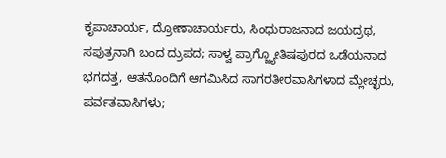ಕೃಪಾಚಾರ್ಯ, ದ್ರೋಣಾಚಾರ್ಯರು, ಸಿಂಧುರಾಜನಾದ ಜಯದ್ರಥ, ಸಪುತ್ರನಾಗಿ ಬಂದ ದ್ರುಪದ; ಸಾಳ್ವ ಪ್ರಾಗ್ಜ್ಯೋತಿಷಪುರದ ಒಡೆಯನಾದ ಭಗದತ್ತ, ಆತನೊಂದಿಗೆ ಆಗಮಿಸಿದ ಸಾಗರತೀರವಾಸಿಗಳಾದ ಮ್ಲೇಚ್ಛರು, ಪರ್ವತವಾಸಿಗಳು;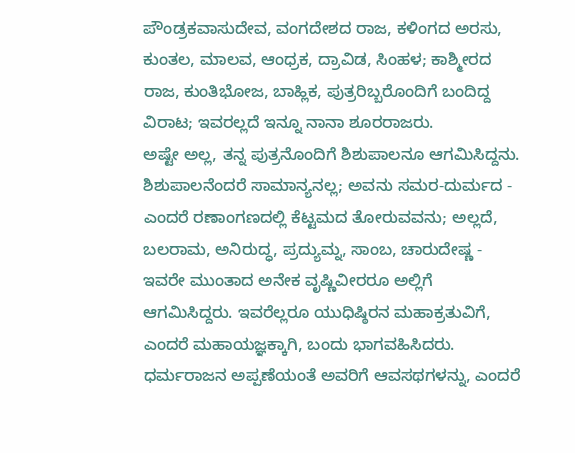ಪೌಂಡ್ರಕವಾಸುದೇವ, ವಂಗದೇಶದ ರಾಜ, ಕಳಿಂಗದ ಅರಸು, ಕುಂತಲ, ಮಾಲವ, ಆಂಧ್ರಕ, ದ್ರಾವಿಡ, ಸಿಂಹಳ; ಕಾಶ್ಮೀರದ ರಾಜ, ಕುಂತಿಭೋಜ, ಬಾಹ್ಲಿಕ, ಪುತ್ರರಿಬ್ಬರೊಂದಿಗೆ ಬಂದಿದ್ದ ವಿರಾಟ; ಇವರಲ್ಲದೆ ಇನ್ನೂ ನಾನಾ ಶೂರರಾಜರು.
ಅಷ್ಟೇ ಅಲ್ಲ, ತನ್ನ ಪುತ್ರನೊಂದಿಗೆ ಶಿಶುಪಾಲನೂ ಆಗಮಿಸಿದ್ದನು. ಶಿಶುಪಾಲನೆಂದರೆ ಸಾಮಾನ್ಯನಲ್ಲ; ಅವನು ಸಮರ-ದುರ್ಮದ - ಎಂದರೆ ರಣಾಂಗಣದಲ್ಲಿ ಕೆಟ್ಟಮದ ತೋರುವವನು; ಅಲ್ಲದೆ, ಬಲರಾಮ, ಅನಿರುದ್ಧ, ಪ್ರದ್ಯುಮ್ನ, ಸಾಂಬ, ಚಾರುದೇಷ್ಣ - ಇವರೇ ಮುಂತಾದ ಅನೇಕ ವೃಷ್ಣಿವೀರರೂ ಅಲ್ಲಿಗೆ ಆಗಮಿಸಿದ್ದರು. ಇವರೆಲ್ಲರೂ ಯುಧಿಷ್ಠಿರನ ಮಹಾಕ್ರತುವಿಗೆ, ಎಂದರೆ ಮಹಾಯಜ್ಞಕ್ಕಾಗಿ, ಬಂದು ಭಾಗವಹಿಸಿದರು.
ಧರ್ಮರಾಜನ ಅಪ್ಪಣೆಯಂತೆ ಅವರಿಗೆ ಆವಸಥಗಳನ್ನು, ಎಂದರೆ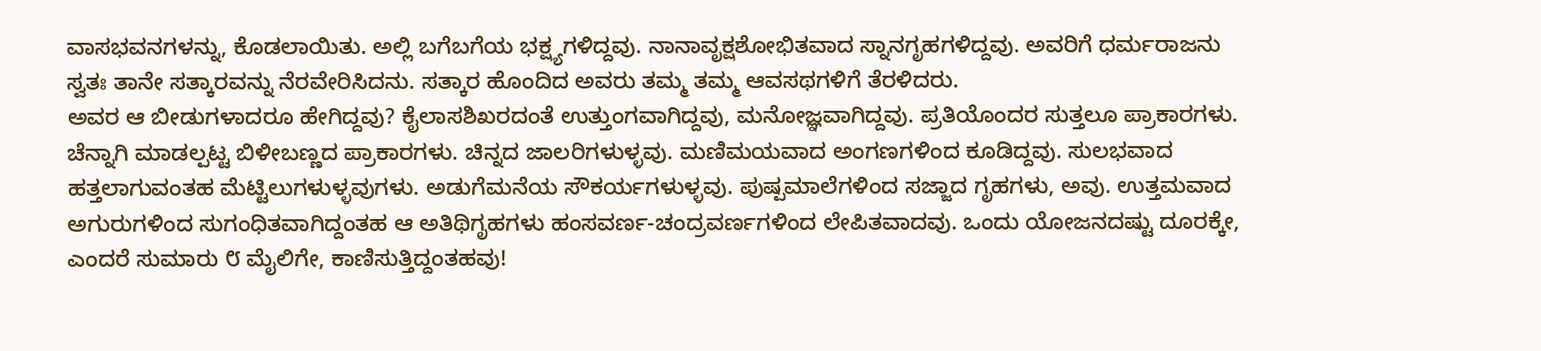ವಾಸಭವನಗಳನ್ನು, ಕೊಡಲಾಯಿತು. ಅಲ್ಲಿ ಬಗೆಬಗೆಯ ಭಕ್ಷ್ಯಗಳಿದ್ದವು. ನಾನಾವೃಕ್ಷಶೋಭಿತವಾದ ಸ್ನಾನಗೃಹಗಳಿದ್ದವು. ಅವರಿಗೆ ಧರ್ಮರಾಜನು ಸ್ವತಃ ತಾನೇ ಸತ್ಕಾರವನ್ನು ನೆರವೇರಿಸಿದನು. ಸತ್ಕಾರ ಹೊಂದಿದ ಅವರು ತಮ್ಮ ತಮ್ಮ ಆವಸಥಗಳಿಗೆ ತೆರಳಿದರು.
ಅವರ ಆ ಬೀಡುಗಳಾದರೂ ಹೇಗಿದ್ದವು? ಕೈಲಾಸಶಿಖರದಂತೆ ಉತ್ತುಂಗವಾಗಿದ್ದವು, ಮನೋಜ್ಞವಾಗಿದ್ದವು. ಪ್ರತಿಯೊಂದರ ಸುತ್ತಲೂ ಪ್ರಾಕಾರಗಳು. ಚೆನ್ನಾಗಿ ಮಾಡಲ್ಪಟ್ಟ ಬಿಳೀಬಣ್ಣದ ಪ್ರಾಕಾರಗಳು. ಚಿನ್ನದ ಜಾಲರಿಗಳುಳ್ಳವು. ಮಣಿಮಯವಾದ ಅಂಗಣಗಳಿಂದ ಕೂಡಿದ್ದವು. ಸುಲಭವಾದ ಹತ್ತಲಾಗುವಂತಹ ಮೆಟ್ಟಿಲುಗಳುಳ್ಳವುಗಳು. ಅಡುಗೆಮನೆಯ ಸೌಕರ್ಯಗಳುಳ್ಳವು. ಪುಷ್ಪಮಾಲೆಗಳಿಂದ ಸಜ್ಜಾದ ಗೃಹಗಳು, ಅವು. ಉತ್ತಮವಾದ ಅಗುರುಗಳಿಂದ ಸುಗಂಧಿತವಾಗಿದ್ದಂತಹ ಆ ಅತಿಥಿಗೃಹಗಳು ಹಂಸವರ್ಣ-ಚಂದ್ರವರ್ಣಗಳಿಂದ ಲೇಪಿತವಾದವು. ಒಂದು ಯೋಜನದಷ್ಟು ದೂರಕ್ಕೇ, ಎಂದರೆ ಸುಮಾರು ೮ ಮೈಲಿಗೇ, ಕಾಣಿಸುತ್ತಿದ್ದಂತಹವು!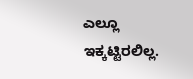ಎಲ್ಲೂ ಇಕ್ಕಟ್ಟಿರಲಿಲ್ಲ.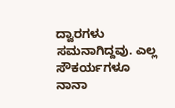ದ್ವಾರಗಳು ಸಮನಾಗಿದ್ದವು. ಎಲ್ಲ ಸೌಕರ್ಯಗಳೂ ನಾನಾ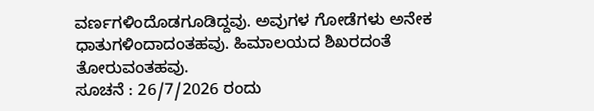ವರ್ಣಗಳಿಂದೊಡಗೂಡಿದ್ದವು. ಅವುಗಳ ಗೋಡೆಗಳು ಅನೇಕ ಧಾತುಗಳಿಂದಾದಂತಹವು. ಹಿಮಾಲಯದ ಶಿಖರದಂತೆ ತೋರುವಂತಹವು.
ಸೂಚನೆ : 26/7/2026 ರಂದು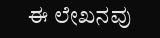ಈ ಲೇಖನವು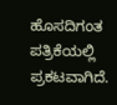ಹೊಸದಿಗಂತ ಪತ್ರಿಕೆಯಲ್ಲಿ ಪ್ರಕಟವಾಗಿದೆ.